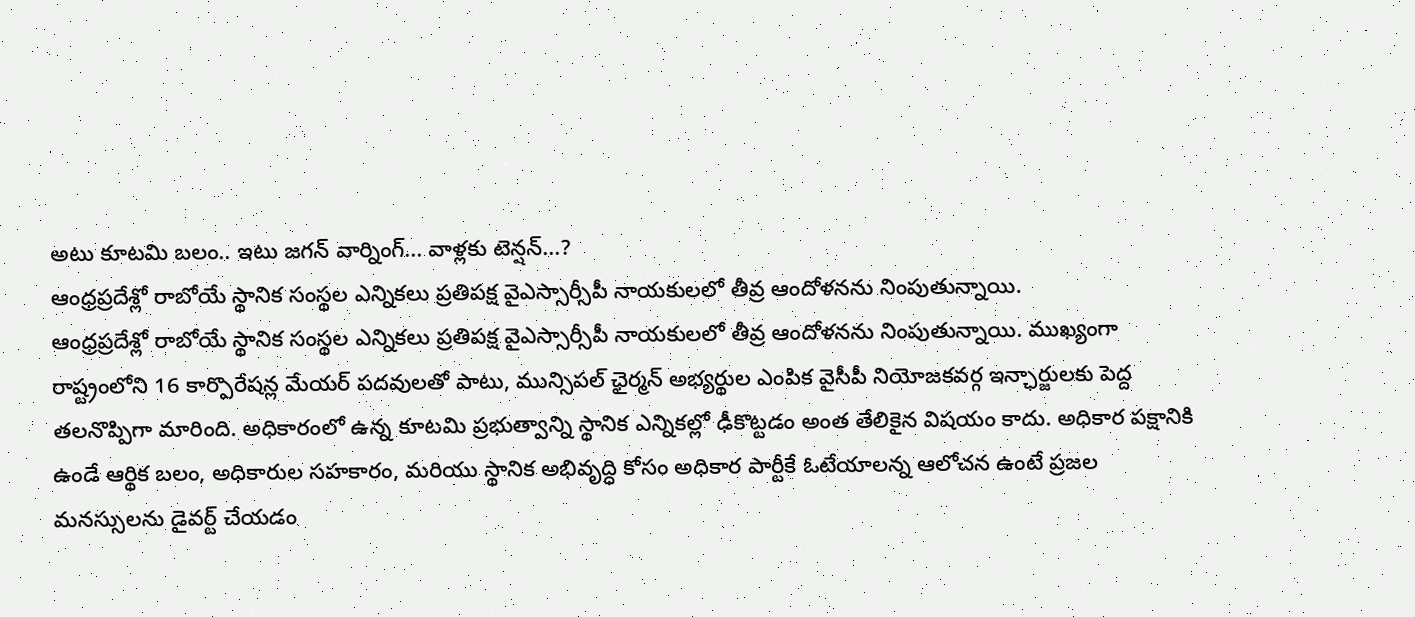అటు కూటమి బలం.. ఇటు జగన్ వార్నింగ్... వాళ్లకు టెన్షన్...?
ఆంధ్రప్రదేశ్లో రాబోయే స్థానిక సంస్థల ఎన్నికలు ప్రతిపక్ష వైఎస్సార్సీపీ నాయకులలో తీవ్ర ఆందోళనను నింపుతున్నాయి.
ఆంధ్రప్రదేశ్లో రాబోయే స్థానిక సంస్థల ఎన్నికలు ప్రతిపక్ష వైఎస్సార్సీపీ నాయకులలో తీవ్ర ఆందోళనను నింపుతున్నాయి. ముఖ్యంగా రాష్ట్రంలోని 16 కార్పొరేషన్ల మేయర్ పదవులతో పాటు, మున్సిపల్ ఛైర్మన్ అభ్యర్థుల ఎంపిక వైసీపీ నియోజకవర్గ ఇన్ఛార్జులకు పెద్ద తలనొప్పిగా మారింది. అధికారంలో ఉన్న కూటమి ప్రభుత్వాన్ని స్థానిక ఎన్నికల్లో ఢీకొట్టడం అంత తేలికైన విషయం కాదు. అధికార పక్షానికి ఉండే ఆర్థిక బలం, అధికారుల సహకారం, మరియు స్థానిక అభివృద్ధి కోసం అధికార పార్టీకే ఓటేయాలన్న ఆలోచన ఉంటే ప్రజల మనస్సులను డైవర్ట్ చేయడం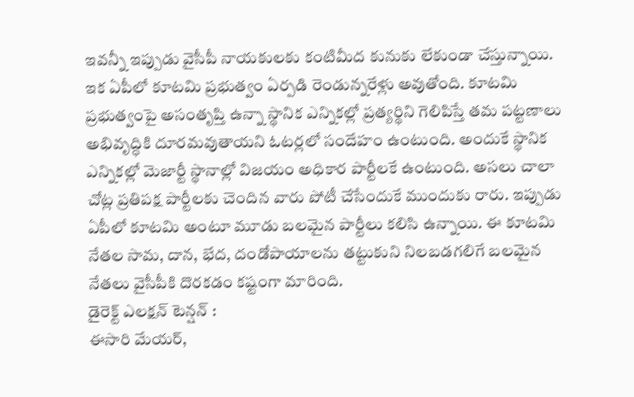ఇవన్నీ ఇప్పుడు వైసీపీ నాయకులకు కంటిమీద కునుకు లేకుండా చేస్తున్నాయి.
ఇక ఏపీలో కూటమి ప్రభుత్వం ఏర్పడి రెండున్నరేళ్లు అవుతోంది. కూటమి ప్రభుత్వంపై అసంతృప్తి ఉన్నా స్థానిక ఎన్నికల్లో ప్రత్యర్థిని గెలిపిస్తే తమ పట్టణాలు అభివృద్ధికి దూరమవుతాయని ఓటర్లలో సందేహం ఉంటుంది. అందుకే స్థానిక ఎన్నికల్లో మెజార్టీ స్థానాల్లో విజయం అధికార పార్టీలకే ఉంటుంది. అసలు చాలా చోట్ల ప్రతిపక్ష పార్టీలకు చెందిన వారు పోటీ చేసేందుకే ముందుకు రారు. ఇప్పుడు ఏపీలో కూటమి అంటూ మూడు బలమైన పార్టీలు కలిసి ఉన్నాయి. ఈ కూటమి నేతల సామ, దాన, భేద, దండోపాయాలను తట్టుకుని నిలబడగలిగే బలమైన నేతలు వైసీపీకి దొరకడం కష్టంగా మారింది.
డైరెక్ట్ ఎలక్షన్ టెన్షన్ :
ఈసారి మేయర్,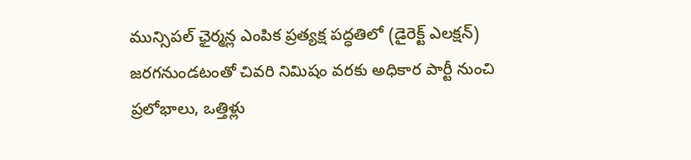మున్సిపల్ ఛైర్మన్ల ఎంపిక ప్రత్యక్ష పద్ధతిలో (డైరెక్ట్ ఎలక్షన్) జరగనుండటంతో చివరి నిమిషం వరకు అధికార పార్టీ నుంచి ప్రలోభాలు, ఒత్తిళ్లు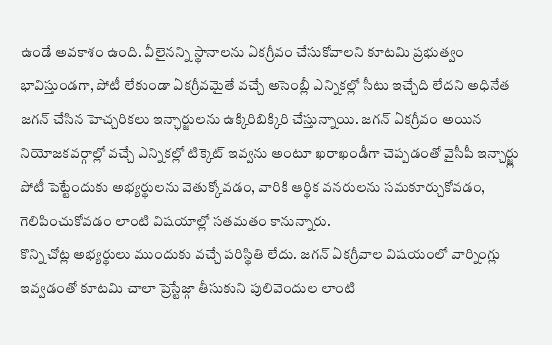ఉండే అవకాశం ఉంది. వీలైనన్ని స్థానాలను ఏకగ్రీవం చేసుకోవాలని కూటమి ప్రభుత్వం భావిస్తుండగా, పోటీ లేకుండా ఏకగ్రీవమైతే వచ్చే అసెంబ్లీ ఎన్నికల్లో సీటు ఇచ్చేది లేదని అధినేత జగన్ చేసిన హెచ్చరికలు ఇన్ఛార్జులను ఉక్కిరిబిక్కిరి చేస్తున్నాయి. జగన్ ఏకగ్రీవం అయిన నియోజకవర్గాల్లో వచ్చే ఎన్నికల్లో టిక్కెట్ ఇవ్వను అంటూ ఖరాఖండీగా చెప్పడంతో వైసీపీ ఇన్చార్జ్లు పోటీ పెట్టేందుకు అభ్యర్థులను వెతుక్కోవడం, వారికి ఆర్థిక వనరులను సమకూర్చుకోవడం, గెలిపించుకోవడం లాంటి విషయాల్లో సతమతం కానున్నారు.
కొన్ని చోట్ల అభ్యర్థులు ముందుకు వచ్చే పరిస్థితి లేదు. జగన్ ఏకగ్రీవాల విషయంలో వార్నింగ్లు ఇవ్వడంతో కూటమి చాలా ప్రెస్టేజ్గా తీసుకుని పులివెందుల లాంటి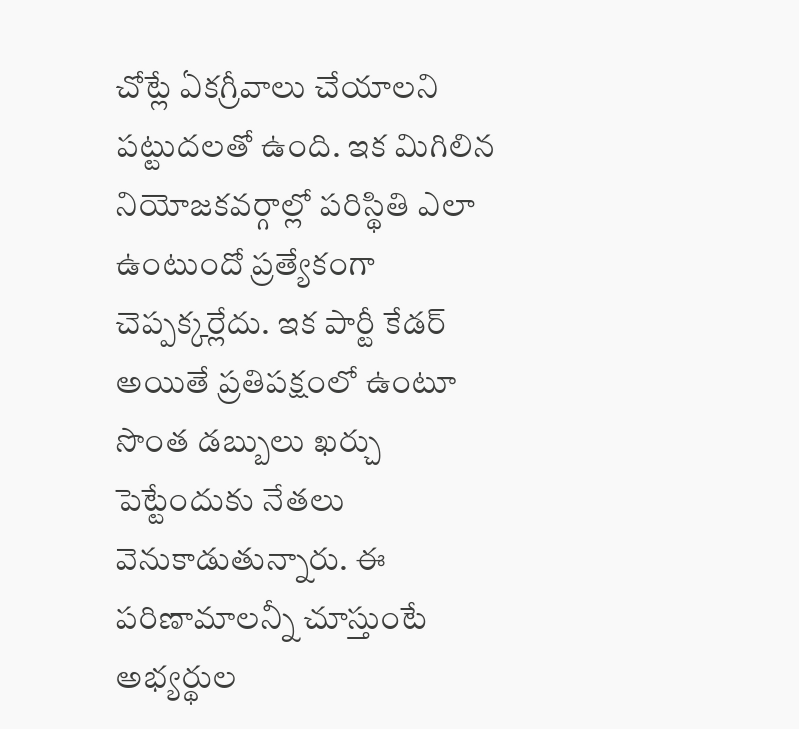చోట్లే ఏకగ్రీవాలు చేయాలని పట్టుదలతో ఉంది. ఇక మిగిలిన నియోజకవర్గాల్లో పరిస్థితి ఎలా ఉంటుందో ప్రత్యేకంగా చెప్పక్కర్లేదు. ఇక పార్టీ కేడర్ అయితే ప్రతిపక్షంలో ఉంటూ సొంత డబ్బులు ఖర్చు పెట్టేందుకు నేతలు వెనుకాడుతున్నారు. ఈ పరిణామాలన్నీ చూస్తుంటే అభ్యర్థుల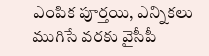ఎంపిక పూర్తయి, ఎన్నికలు ముగిసే వరకు వైసీపీ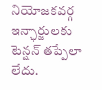నియోజకవర్గ ఇన్ఛార్జులకు టెన్షన్ తప్పేలా లేదు.